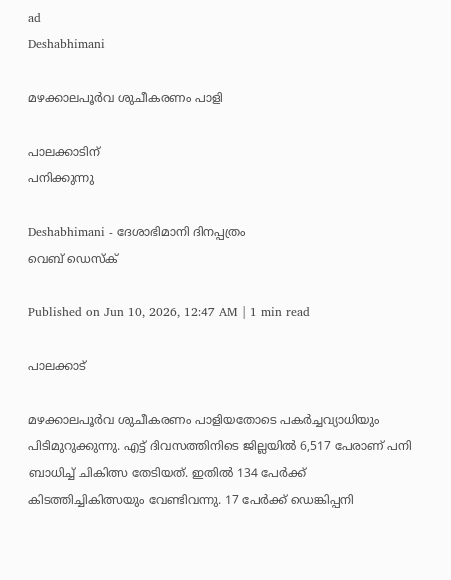ad
Deshabhimani

മഴക്കാലപൂർവ ശുചീകരണം പാളി

പാലക്കാടിന്‌
പനിക്കുന്നു

Deshabhimani - ദേശാഭിമാനി ദിനപ്പത്രം
വെബ് ഡെസ്ക്

Published on Jun 10, 2026, 12:47 AM | 1 min read

പാലക്കാട്‌

മഴക്കാലപൂർവ ശുചീകരണം പാളിയതോടെ പകർച്ചവ്യാധിയും പിടിമുറുക്കുന്നു. എട്ട് ദിവസത്തിനിടെ ജില്ലയിൽ 6,517 പേരാണ്‌ പനി ബാധിച്ച്‌ ചികിത്സ തേടിയത്‌. ഇതിൽ 134 പേർക്ക്‌ കിടത്തിച്ചികിത്സയും വേണ്ടിവന്നു. 17 പേർക്ക്‌ ഡെങ്കിപ്പനി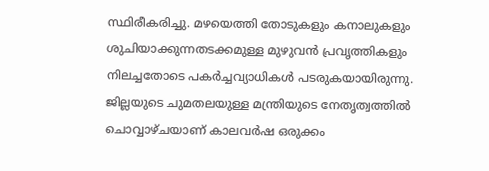സ്ഥിരീകരിച്ചു. മഴയെത്തി തോടുകളും കനാലുകളും ശുചിയാക്കുന്നതടക്കമുള്ള മുഴുവൻ പ്രവൃത്തികളും നിലച്ചതോടെ പകർച്ചവ്യാധികൾ പടരുകയായിരുന്നു. ജില്ലയുടെ ചുമതലയുള്ള മന്ത്രിയുടെ നേതൃത്വത്തിൽ ചൊവ്വാഴ്‌ചയാണ്‌ കാലവര്‍ഷ ഒരുക്കം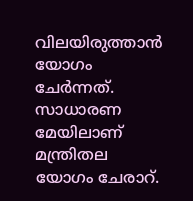വിലയിരുത്താൻ യോഗം ചേർന്നത്‌. സാധാരണ മേയിലാണ്‌ മന്ത്രിതല യോഗം ചേരാറ്‌.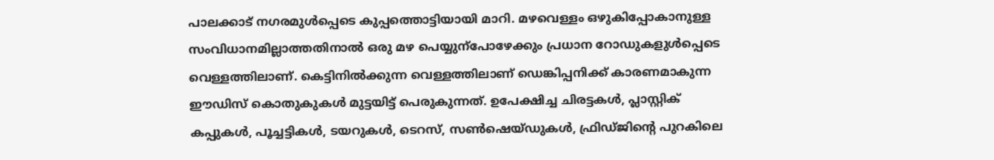പാലക്കാട്‌ നഗരമുൾപ്പെടെ കുപ്പത്തൊട്ടിയായി മാറി. മഴവെള്ളം ഒഴുകിപ്പോകാനുള്ള സംവിധാനമില്ലാത്തതിനാൽ ഒരു മഴ പെയ്യുന്പോഴേക്കും പ്രധാന റോഡുകളുൾപ്പെടെ വെള്ളത്തിലാണ്‌. കെട്ടിനിൽക്കുന്ന വെള്ളത്തിലാണ്‌ ഡെങ്കിപ്പനിക്ക്‌ കാരണമാകുന്ന ഇ‍ൗഡിസ്‌ കൊതുകുകൾ മുട്ടയിട്ട്‌ പെരുകുന്നത്‌. ഉപേക്ഷിച്ച ചിരട്ടകൾ, പ്ലാസ്റ്റിക് കപ്പുകൾ, പൂച്ചട്ടികൾ, ടയറുകൾ, ടെറസ്, സൺഷെയ്ഡുകൾ, ഫ്രിഡ്‌ജിന്റെ പുറകിലെ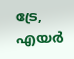ട്രേ, എയർ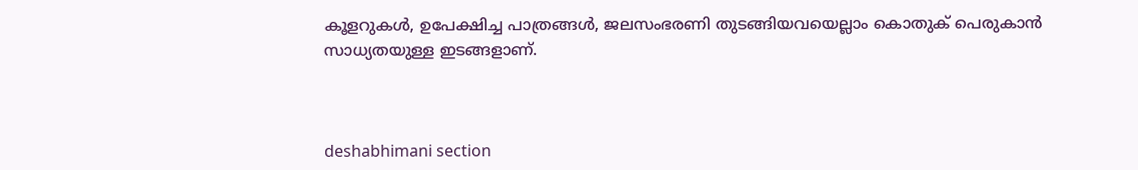കൂളറുകൾ, ഉപേക്ഷിച്ച പാത്രങ്ങൾ, ജലസംഭരണി തുടങ്ങിയവയെല്ലാം കൊതുക്‌ പെരുകാൻ സാധ്യതയുള്ള ഇടങ്ങളാണ്‌.



deshabhimani section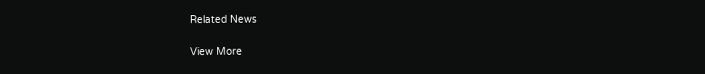Related News

View More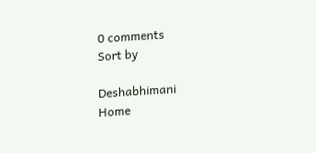0 comments
Sort by

Deshabhimani
Home